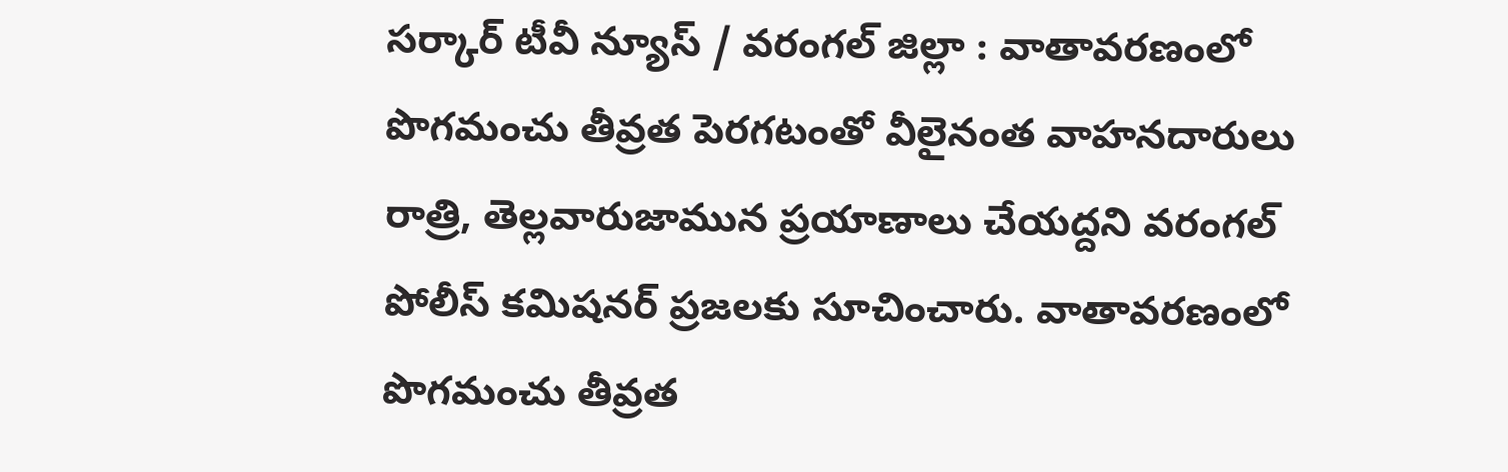సర్కార్ టీవీ న్యూస్ / వరంగల్ జిల్లా : వాతావరణంలో పొగమంచు తీవ్రత పెరగటంతో వీలైనంత వాహనదారులు రాత్రి, తెల్లవారుజామున ప్రయాణాలు చేయద్దని వరంగల్ పోలీస్ కమిషనర్ ప్రజలకు సూచించారు. వాతావరణంలో పొగమంచు తీవ్రత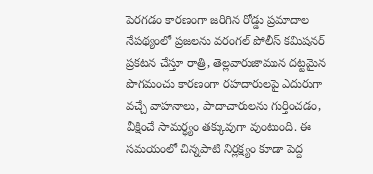పెరగడం కారణంగా జరిగిన రోడ్డు ప్రమాదాల నేపథ్యంలో ప్రజలను వరంగల్ పోలీస్ కమిషనర్ ప్రకటన చేస్తూ రాత్రి, తెల్లవారుజామున దట్టమైన పొగమంచు కారణంగా రహదారులపై ఎదురుగా వచ్చే వాహనాలు, పాదాచారులను గుర్తించడం, వీక్షించే సామర్ధ్యం తక్కువుగా వుంటుంది. ఈ సమయంలో చిన్నపాటి నిర్లక్ష్యం కూడా పెద్ద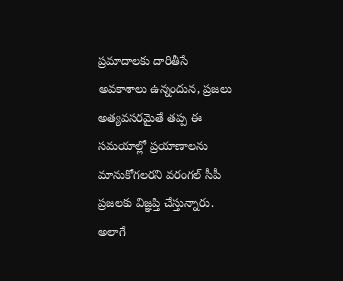ప్రమాదాలకు దారితీసే అవకాశాలు ఉన్నందున, ప్రజలు అత్యవసరమైతే తప్ప ఈ సమయాల్లో ప్రయాణాలను మానుకోగలరని వరంగల్ సీపీ ప్రజలకు విజ్ఞప్తి చేస్తున్నారు. అలాగే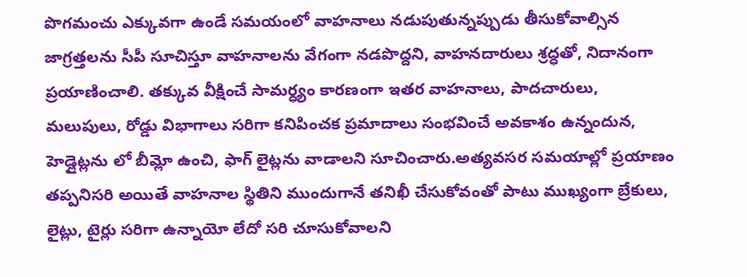పొగమంచు ఎక్కువగా ఉండే సమయంలో వాహనాలు నడుపుతున్నప్పుడు తీసుకోవాల్సిన జాగ్రత్తలను సీపీ సూచిస్తూ వాహనాలను వేగంగా నడపొద్దని, వాహనదారులు శ్రద్ధతో, నిదానంగా ప్రయాణించాలి. తక్కువ వీక్షించే సామర్ధ్యం కారణంగా ఇతర వాహనాలు, పాదచారులు, మలుపులు, రోడ్డు విభాగాలు సరిగా కనిపించక ప్రమాదాలు సంభవించే అవకాశం ఉన్నందున, హెడ్లైట్లను లో బీమ్లో ఉంచి, ఫాగ్ లైట్లను వాడాలని సూచించారు.అత్యవసర సమయాల్లో ప్రయాణం తప్పనిసరి అయితే వాహనాల స్థితిని ముందుగానే తనిఖీ చేసుకోవంతో పాటు ముఖ్యంగా బ్రేకులు, లైట్లు, టైర్లు సరిగా ఉన్నాయో లేదో సరి చూసుకోవాలని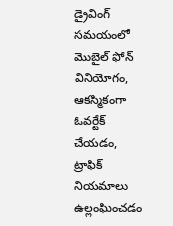డ్రైవింగ్ సమయంలో మొబైల్ ఫోన్ వినియోగం, ఆకస్మికంగా ఓవర్టేక్ చేయడం, ట్రాఫిక్ నియమాలు ఉల్లంఘించడం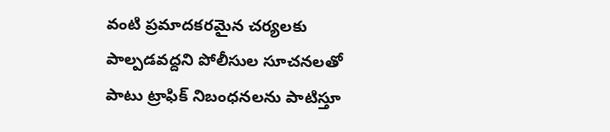వంటి ప్రమాదకరమైన చర్యలకు పాల్పడవద్దని పోలీసుల సూచనలతో పాటు ట్రాఫిక్ నిబంధనలను పాటిస్తూ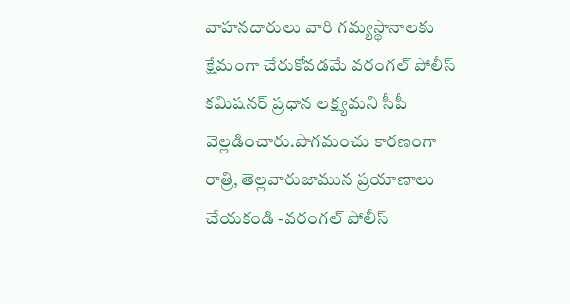వాహనదారులు వారి గమ్యస్థానాలకు క్షేమంగా చేరుకోవడమే వరంగల్ పోలీస్ కమిషనర్ ప్రధాన లక్ష్యమని సీపీ వెల్లడించారు.పొగమంచు కారణంగా రాత్రి, తెల్లవారుజామున ప్రయాణాలు చేయకండి -వరంగల్ పోలీస్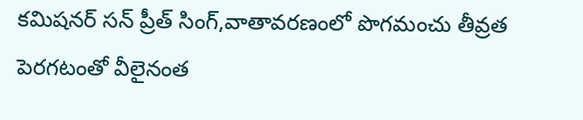కమిషనర్ సన్ ప్రీత్ సింగ్,వాతావరణంలో పొగమంచు తీవ్రత పెరగటంతో వీలైనంత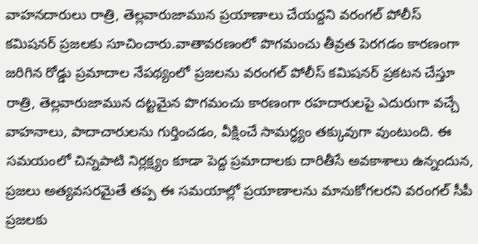వాహనదారులు రాత్రి, తెల్లవారుజామున ప్రయాణాలు చేయద్దని వరంగల్ పోలీస్ కమిషనర్ ప్రజలకు సూచించారు.వాతావరణంలో పొగమంచు తీవ్రత పెరగడం కారణంగా జరిగిన రోడ్డు ప్రమాదాల నేపథ్యంలో ప్రజలను వరంగల్ పోలీస్ కమిషనర్ ప్రకటన చేస్తూ రాత్రి, తెల్లవారుజామున దట్టమైన పొగమంచు కారణంగా రహదారులపై ఎదురుగా వచ్చే వాహనాలు, పాదాచారులను గుర్తించడం, వీక్షించే సామర్ధ్యం తక్కువుగా వుంటుంది. ఈ సమయంలో చిన్నపాటి నిర్లక్ష్యం కూడా పెద్ద ప్రమాదాలకు దారితీసే అవకాశాలు ఉన్నందున, ప్రజలు అత్యవసరమైతే తప్ప ఈ సమయాల్లో ప్రయాణాలను మానుకోగలరని వరంగల్ సీపీ ప్రజలకు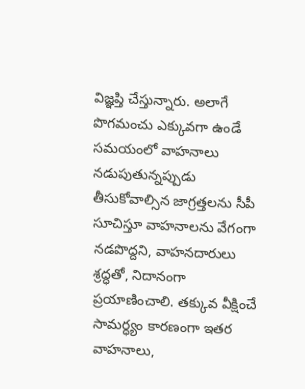విజ్ఞప్తి చేస్తున్నారు. అలాగే పొగమంచు ఎక్కువగా ఉండే సమయంలో వాహనాలు నడుపుతున్నప్పుడు తీసుకోవాల్సిన జాగ్రత్తలను సీపీ సూచిస్తూ వాహనాలను వేగంగా నడపొద్దని, వాహనదారులు శ్రద్ధతో, నిదానంగా ప్రయాణించాలి. తక్కువ వీక్షించే సామర్ధ్యం కారణంగా ఇతర వాహనాలు,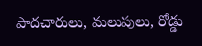పాదచారులు, మలుపులు, రోడ్డు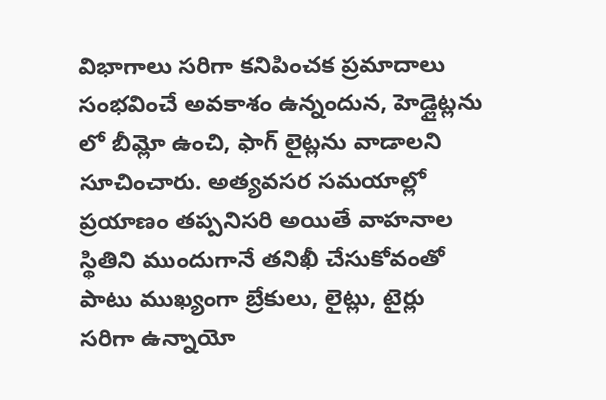విభాగాలు సరిగా కనిపించక ప్రమాదాలు సంభవించే అవకాశం ఉన్నందున, హెడ్లైట్లను లో బీమ్లో ఉంచి, ఫాగ్ లైట్లను వాడాలని సూచించారు. అత్యవసర సమయాల్లో ప్రయాణం తప్పనిసరి అయితే వాహనాల స్థితిని ముందుగానే తనిఖీ చేసుకోవంతో పాటు ముఖ్యంగా బ్రేకులు, లైట్లు, టైర్లు సరిగా ఉన్నాయో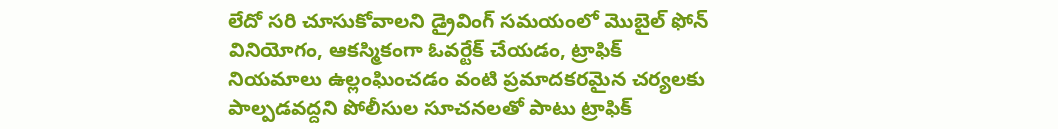లేదో సరి చూసుకోవాలని డ్రైవింగ్ సమయంలో మొబైల్ ఫోన్ వినియోగం, ఆకస్మికంగా ఓవర్టేక్ చేయడం, ట్రాఫిక్ నియమాలు ఉల్లంఘించడం వంటి ప్రమాదకరమైన చర్యలకు పాల్పడవద్దని పోలీసుల సూచనలతో పాటు ట్రాఫిక్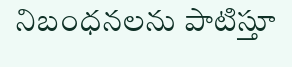నిబంధనలను పాటిస్తూ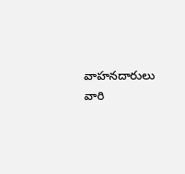వాహనదారులు వారి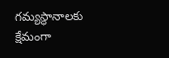గమ్యస్థానాలకు క్షేమంగా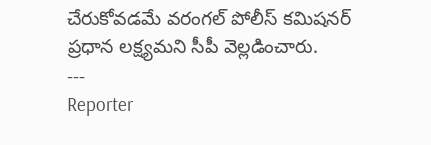చేరుకోవడమే వరంగల్ పోలీస్ కమిషనర్ ప్రధాన లక్ష్యమని సీపీ వెల్లడించారు.
---
Reporter